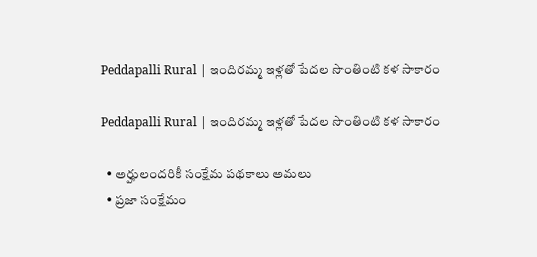Peddapalli Rural | ఇందిరమ్మ ఇళ్లతో పేదల సొంతింటి కళ సాకారం

Peddapalli Rural | ఇందిరమ్మ ఇళ్లతో పేదల సొంతింటి కళ సాకారం

  • అర్హులందరికీ సంక్షేమ పథకాలు అమలు
  • ప్రజా సంక్షేమం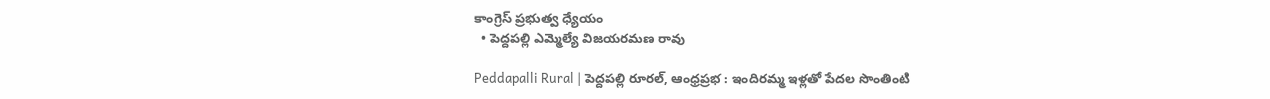కాంగ్రెస్ ప్రభుత్వ ధ్యేయం
  • పెద్దపల్లి ఎమ్మెల్యే విజయరమణ రావు

Peddapalli Rural | పెద్దపల్లి రూరల్, ఆంధ్రప్రభ : ఇందిరమ్మ ఇళ్లతో పేదల సొంతింటి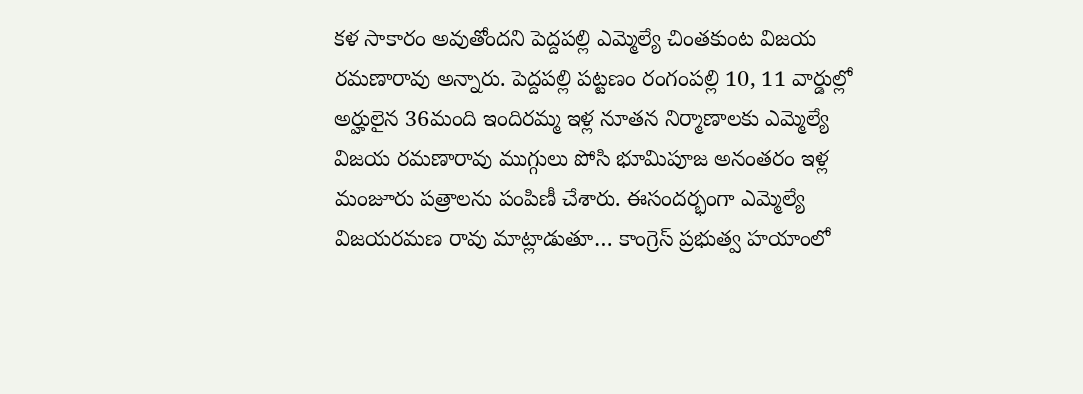కళ సాకారం అవుతోందని పెద్దపల్లి ఎమ్మెల్యే చింతకుంట విజయ రమణారావు అన్నారు. పెద్దపల్లి పట్టణం రంగంపల్లి 10, 11 వార్డుల్లో అర్హులైన 36మంది ఇందిరమ్మ ఇళ్ల నూతన నిర్మాణాలకు ఎమ్మెల్యే విజయ రమణారావు ముగ్గులు పోసి భూమిపూజ అనంతరం ఇళ్ల మంజూరు పత్రాలను పంపిణీ చేశారు. ఈసందర్భంగా ఎమ్మెల్యే విజయరమణ రావు మాట్లాడుతూ… కాంగ్రెస్ ప్రభుత్వ హయాంలో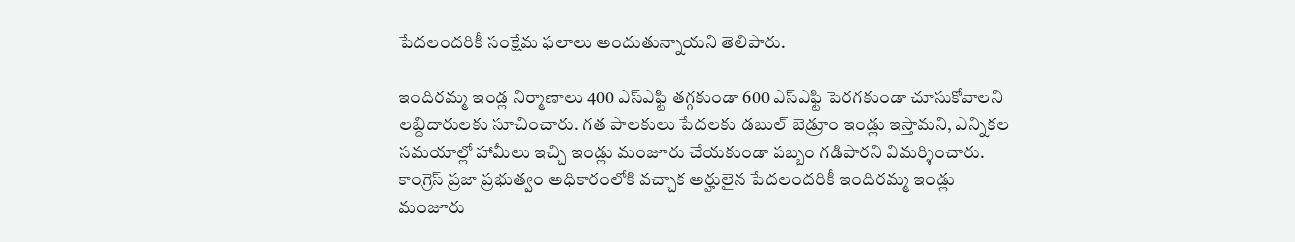పేదలందరికీ సంక్షేమ ఫలాలు అందుతున్నాయని తెలిపారు.

ఇందిరమ్మ ఇండ్ల నిర్మాణాలు 400 ఎస్ఎఫ్టి తగ్గకుండా 600 ఎస్ఎఫ్టి పెరగకుండా చూసుకోవాలని లబ్దిదారులకు సూచించారు. గత పాలకులు పేదలకు డబుల్ బెడ్రూం ఇండ్లు ఇస్తామని, ఎన్నికల సమయాల్లో హామీలు ఇచ్చి ఇండ్లు మంజూరు చేయకుండా పబ్బం గడిపారని విమర్శించారు. కాంగ్రెస్ ప్రజా ప్రభుత్వం అధికారంలోకి వచ్చాక అర్హులైన పేదలందరికీ ఇందిరమ్మ ఇండ్లు మంజూరు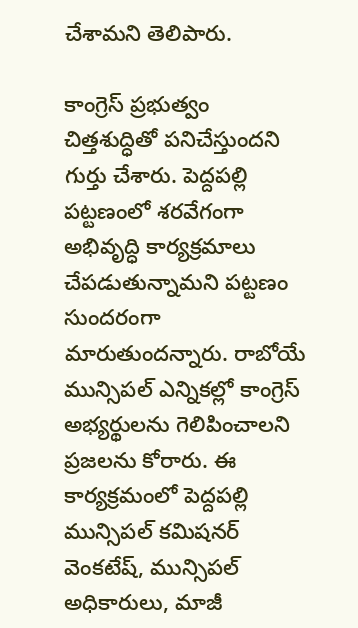చేశామని తెలిపారు.

కాంగ్రెస్ ప్రభుత్వం చిత్తశుద్ధితో పనిచేస్తుందని గుర్తు చేశారు. పెద్దపల్లి పట్టణంలో శరవేగంగా అభివృద్ధి కార్యక్రమాలు చేపడుతున్నామని పట్టణం సుందరంగా మారుతుందన్నారు. రాబోయే మున్సిపల్ ఎన్నికల్లో కాంగ్రెస్ అభ్యర్థులను గెలిపించాలని ప్రజలను కోరారు. ఈ కార్యక్రమంలో పెద్దపల్లి మున్సిపల్ కమిషనర్ వెంకటేష్, మున్సిపల్ అధికారులు, మాజీ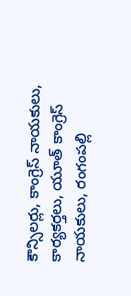కౌన్సిలర్లు, కాంగ్రెస్ నాయకులు, కార్యకర్తలు, యూత్ కాంగ్రెస్ నాయకులు, రంగంపల్లి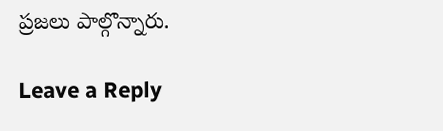ప్రజలు పాల్గొన్నారు.

Leave a Reply